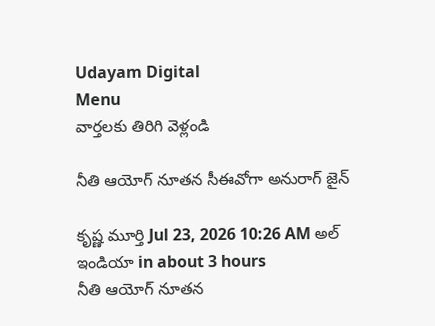Udayam Digital
Menu
వార్తలకు తిరిగి వెళ్లండి

నీతి ఆయోగ్‌ నూతన సీఈవోగా అనురాగ్‌ జైన్‌

కృష్ణ మూర్తి Jul 23, 2026 10:26 AM అల్ ఇండియా in about 3 hours
నీతి ఆయోగ్‌ నూతన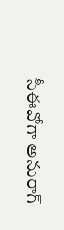సీఈవోగా అనురాగ్‌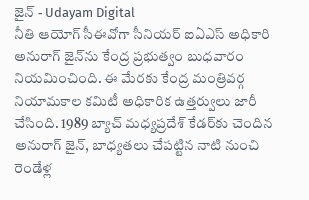జైన్‌ - Udayam Digital
నీతి ఆయోగ్‌ సీఈవోగా సీనియర్‌ ఐఏఎస్‌ అధికారి అనురాగ్‌ జైన్‌ను కేంద్ర ప్రభుత్వం బుధవారం నియమించింది. ఈ మేరకు కేంద్ర మంత్రివర్గ నియామకాల కమిటీ అధికారిక ఉత్తర్వులు జారీ చేసింది. 1989 బ్యాచ్‌ మధ్యప్రదేశ్‌ కేడర్‌కు చెందిన అనురాగ్‌ జైన్, బాధ్యతలు చేపట్టిన నాటి నుంచి రెండేళ్ల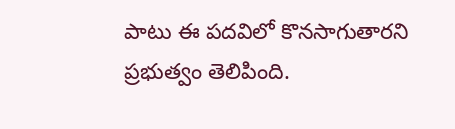పాటు ఈ పదవిలో కొనసాగుతారని ప్రభుత్వం తెలిపింది.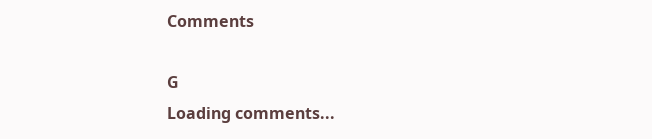Comments

G
Loading comments...